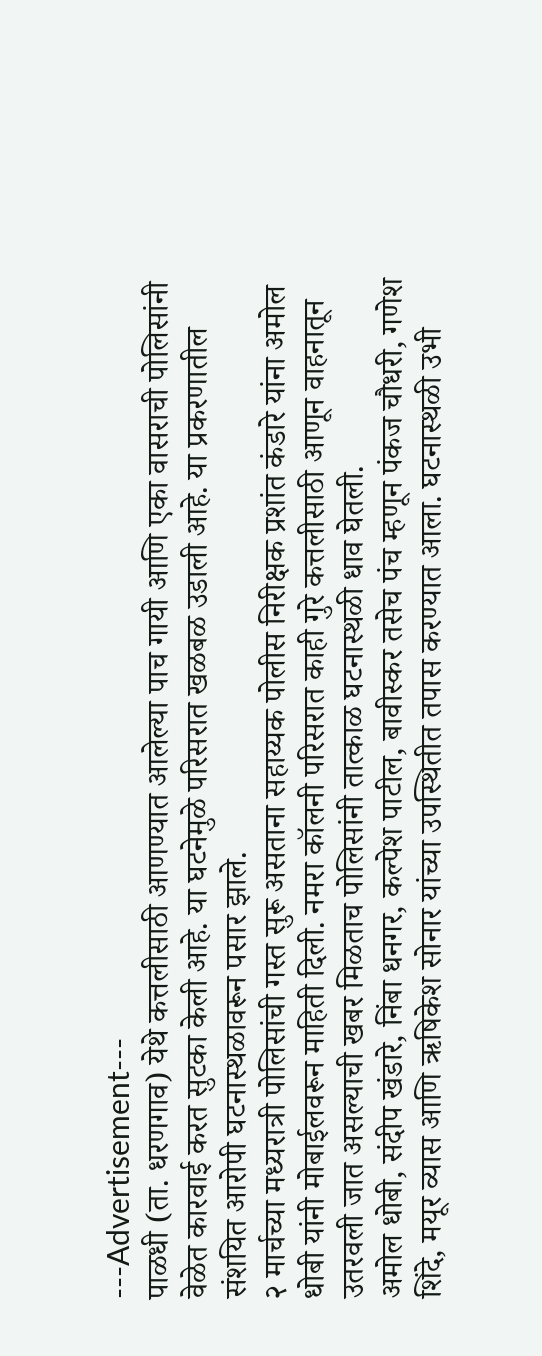---Advertisement---
पाळधी (ता. धरणगाव) येथे कत्तलीसाठी आणण्यात आलेल्या पाच गायी आणि एका वासराची पोलिसांनी वेळेत कारवाई करत सुटका केली आहे. या घटनेमुळे परिसरात खळबळ उडाली आहे. या प्रकरणातील संशयित आरोपी घटनास्थळावरून पसार झाले.
२ मार्चच्या मध्यरात्री पोलिसांची गस्त सुरू असताना सहाय्यक पोलीस निरीक्षक प्रशांत कंडारे यांना अमोल धोबी यांनी मोबाईलवरून माहिती दिली. नमरा कॉलनी परिसरात काही गुरे कत्तलीसाठी आणून वाहनातून उतरवली जात असल्याची खबर मिळताच पोलिसांनी तात्काळ घटनास्थळी धाव घेतली.
अमोल धोबी, संदीप खंडारे, निंबा धनगर, कल्पेश पाटील, बावीस्कर तसेच पंच म्हणून पंकज चौधरी, गणेश शिंदे, मयूर व्यास आणि ऋषिकेश सोनार यांच्या उपस्थितीत तपास करण्यात आला. घटनास्थळी उभी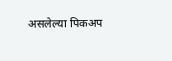असलेल्या पिकअप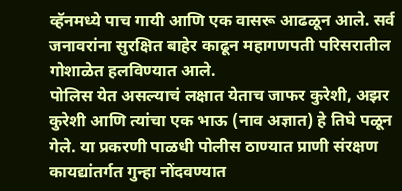व्हॅनमध्ये पाच गायी आणि एक वासरू आढळून आले. सर्व जनावरांना सुरक्षित बाहेर काढून महागणपती परिसरातील गोशाळेत हलविण्यात आले.
पोलिस येत असल्याचं लक्षात येताच जाफर कुरेशी, अझर कुरेशी आणि त्यांचा एक भाऊ (नाव अज्ञात) हे तिघे पळून गेले. या प्रकरणी पाळधी पोलीस ठाण्यात प्राणी संरक्षण कायद्यांतर्गत गुन्हा नोंदवण्यात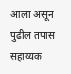आला असून पुढील तपास सहाय्यक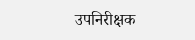उपनिरीक्षक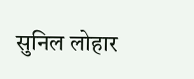सुनिल लोहार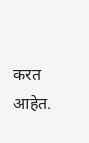करत आहेत.